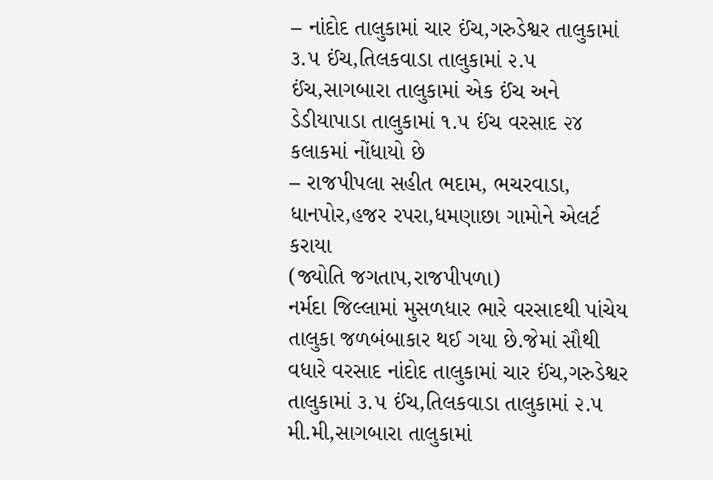– નાંદોદ તાલુકામાં ચાર ઈંચ,ગરુડેશ્વર તાલુકામાં ૩.૫ ઈંચ,તિલકવાડા તાલુકામાં ૨.૫ ઈંચ,સાગબારા તાલુકામાં એક ઈંચ અને ડેડીયાપાડા તાલુકામાં ૧.૫ ઈંચ વરસાદ ૨૪ કલાકમાં નોંધાયો છે
– રાજપીપલા સહીત ભદામ, ભચરવાડા, ધાનપોર,હજર રપરા,ધમણાછા ગામોને એલર્ટ કરાયા
(જ્યોતિ જગતાપ,રાજપીપળા)
નર્મદા જિલ્લામાં મુસળધાર ભારે વરસાદથી પાંચેય તાલુકા જળબંબાકાર થઈ ગયા છે.જેમાં સૌથી વધારે વરસાદ નાંદોદ તાલુકામાં ચાર ઈંચ,ગરુડેશ્વર તાલુકામાં ૩.૫ ઈંચ,તિલકવાડા તાલુકામાં ૨.૫ મી.મી,સાગબારા તાલુકામાં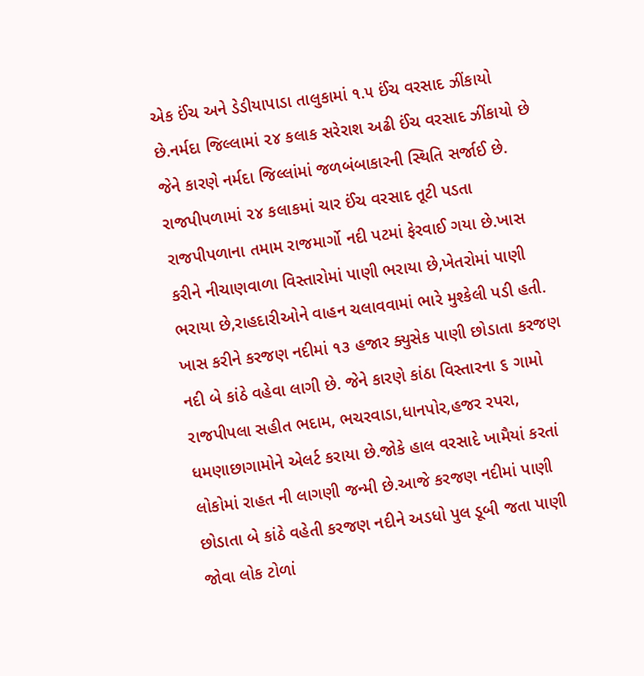એક ઈંચ અને ડેડીયાપાડા તાલુકામાં ૧.૫ ઈંચ વરસાદ ઝીંકાયો છે.નર્મદા જિલ્લામાં ૨૪ કલાક સરેરાશ અઢી ઈંચ વરસાદ ઝીંકાયો છે જેને કારણે નર્મદા જિલ્લાંમાં જળબંબાકારની સ્થિતિ સર્જાઈ છે.
રાજપીપળામાં ૨૪ કલાકમાં ચાર ઈંચ વરસાદ તૂટી પડતા રાજપીપળાના તમામ રાજમાર્ગો નદી પટમાં ફેરવાઈ ગયા છે.ખાસ કરીને નીચાણવાળા વિસ્તારોમાં પાણી ભરાયા છે,ખેતરોમાં પાણી ભરાયા છે,રાહદારીઓને વાહન ચલાવવામાં ભારે મુશ્કેલી પડી હતી.
ખાસ કરીને કરજણ નદીમાં ૧૩ હજાર ક્યુસેક પાણી છોડાતા કરજણ નદી બે કાંઠે વહેવા લાગી છે. જેને કારણે કાંઠા વિસ્તારના ૬ ગામો રાજપીપલા સહીત ભદામ, ભચરવાડા,ધાનપોર,હજર રપરા, ધમણાછાગામોને એલર્ટ કરાયા છે.જોકે હાલ વરસાદે ખામૈયાં કરતાં લોકોમાં રાહત ની લાગણી જન્મી છે.આજે કરજણ નદીમાં પાણી છોડાતા બે કાંઠે વહેતી કરજણ નદીને અડધો પુલ ડૂબી જતા પાણી જોવા લોક ટોળાં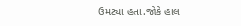ઉમટ્યા હતા.જોકે હાલ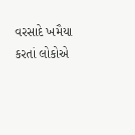વરસાદે ખમૈયા કરતાં લોકોએ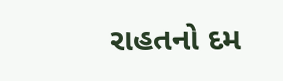રાહતનો દમ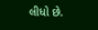લીધો છે.